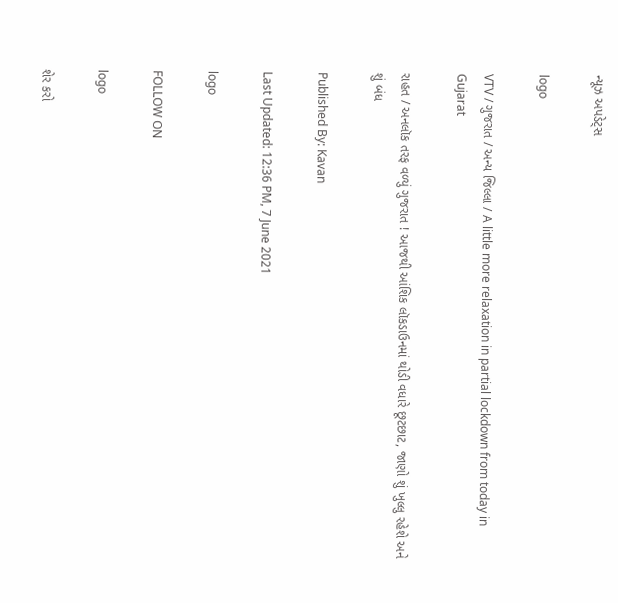ન્યૂઝ અપડેટ્સ

logo

VTV / ગુજરાત / અન્ય જિલ્લા / A little more relaxation in partial lockdown from today in Gujarat

રાહત / અનલૉક તરફ વળ્યું ગુજરાત ! આજથી આંશિક લૉકડાઉનમાં થોડી વધારે છૂટછાટ, જાણો શું ખુલ્લુ રહેશે અને શું બંધ

Published By: Kavan

Last Updated: 12:36 PM, 7 June 2021

logo

FOLLOW ON

logo

શેર કરો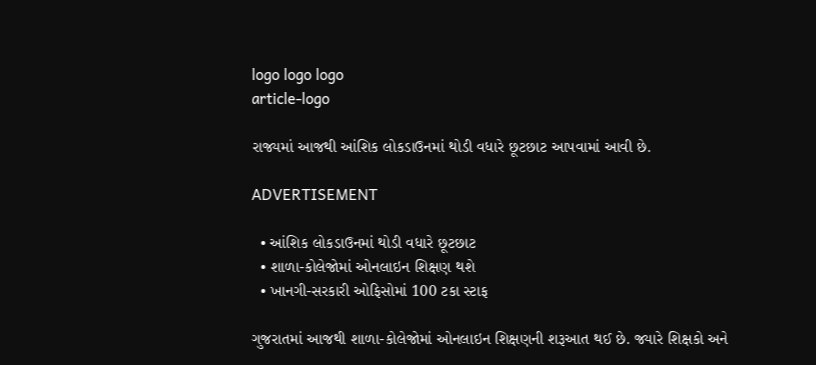logo logo logo
article-logo

રાજ્યમાં આજથી આંશિક લોકડાઉનમાં થોડી વધારે છૂટછાટ આપવામાં આવી છે.

ADVERTISEMENT

  • આંશિક લોકડાઉનમાં થોડી વધારે છૂટછાટ
  • શાળા-કોલેજોમાં ઓનલાઇન શિક્ષણ થશે
  • ખાનગી-સરકારી ઓફિસોમાં 100 ટકા સ્ટાફ

ગુજરાતમાં આજથી શાળા-કોલેજોમાં ઓનલાઇન શિક્ષણની શરૂઆત થઈ છે. જ્યારે શિક્ષકો અને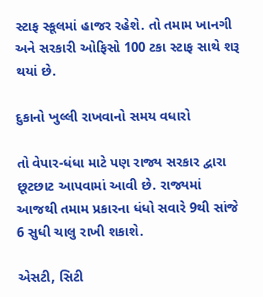સ્ટાફ સ્કૂલમાં હાજર રહેશે. તો તમામ ખાનગી અને સરકારી ઓફિસો 100 ટકા સ્ટાફ સાથે શરૂ થયાં છે.

દુકાનો ખુલ્લી રાખવાનો સમય વધારો

તો વેપાર-ધંધા માટે પણ રાજ્ય સરકાર દ્વારા છૂટછાટ આપવામાં આવી છે. રાજ્યમાં આજથી તમામ પ્રકારના ધંધો સવારે 9થી સાંજે 6 સુધી ચાલુ રાખી શકાશે.

એસટી, સિટી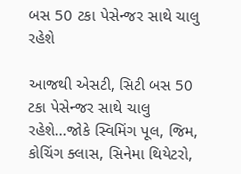બસ 50 ટકા પેસેન્જર સાથે ચાલુ રહેશે

આજથી એસટી, સિટી બસ 50 ટકા પેસેન્જર સાથે ચાલુ રહેશે...જોકે સ્વિમિંગ પૂલ, જિમ, કોચિંગ ક્લાસ, સિનેમા થિયેટરો,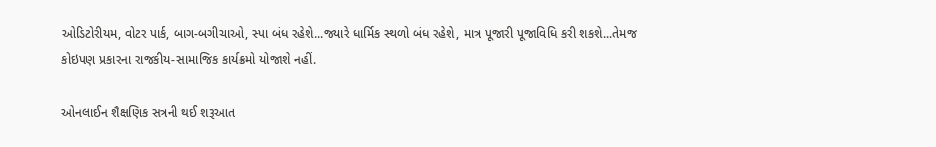ઓડિટોરીયમ, વોટર પાર્ક, બાગ-બગીચાઓ, સ્પા બંધ રહેશે...જ્યારે ધાર્મિક સ્થળો બંધ રહેશે, માત્ર પૂજારી પૂજાવિધિ કરી શકશે...તેમજ કોઇપણ પ્રકારના રાજકીય-સામાજિક કાર્યક્રમો યોજાશે નહીં.

ઓનલાઈન શૈક્ષણિક સત્રની થઈ શરૂઆત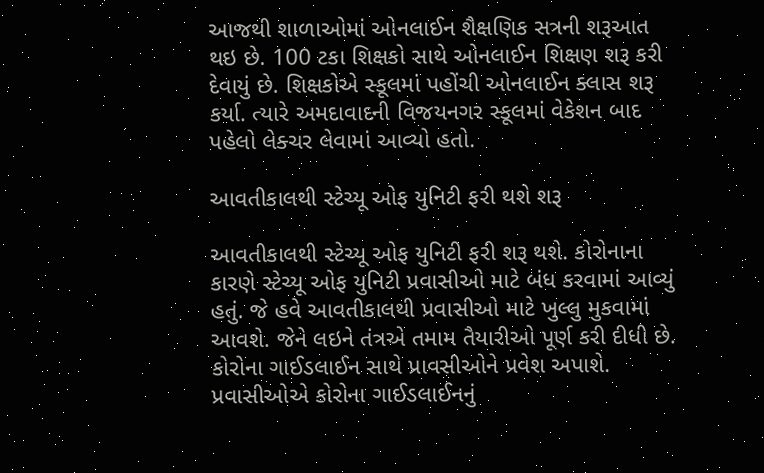આજથી શાળાઓમાં ઓનલાઈન શૈક્ષણિક સત્રની શરૂઆત થઇ છે. 100 ટકા શિક્ષકો સાથે ઓનલાઈન શિક્ષણ શરૂ કરી દેવાયું છે. શિક્ષકોએ સ્કૂલમાં પહોંચી ઓનલાઈન ક્લાસ શરૂ કર્યા. ત્યારે અમદાવાદની વિજયનગર સ્કૂલમાં વેકેશન બાદ પહેલો લેક્ચર લેવામાં આવ્યો હતો.

આવતીકાલથી સ્ટેચ્યૂ ઓફ યુનિટી ફરી થશે શરૂ

આવતીકાલથી સ્ટેચ્યૂ ઓફ યુનિટી ફરી શરૂ થશે. કોરોનાના કારણે સ્ટેચ્યૂ ઓફ યુનિટી પ્રવાસીઓ માટે બંધ કરવામાં આવ્યું હતું. જે હવે આવતીકાલથી પ્રવાસીઓ માટે ખુલ્લુ મુકવામાં આવશે. જેને લઇને તંત્રએ તમામ તૈયારીઓ પૂર્ણ કરી દીધી છે. કોરોના ગાઈડલાઈન સાથે પ્રાવસીઓને પ્રવેશ અપાશે. પ્રવાસીઓએ કોરોના ગાઈડલાઈનનું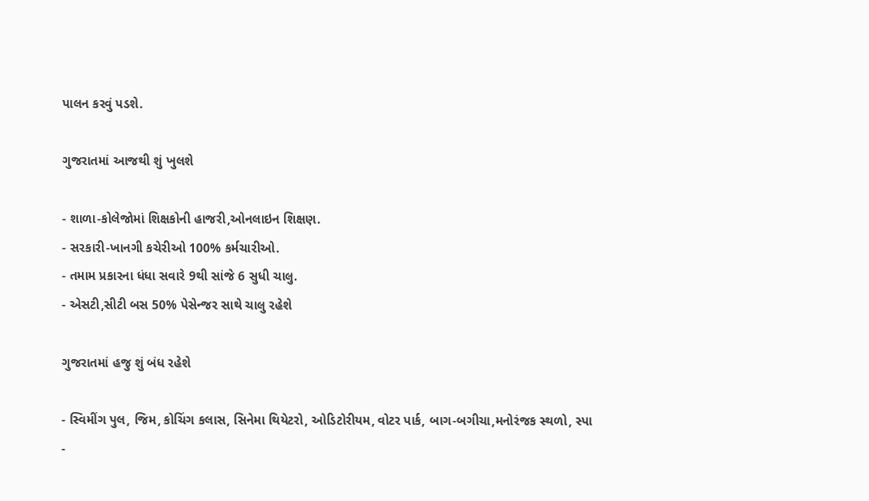પાલન કરવું પડશે.

ગુજરાતમાં આજથી શું ખુલશે

- શાળા-કોલેજોમાં શિક્ષકોની હાજરી,ઓનલાઇન શિક્ષણ.
- સરકારી-ખાનગી કચેરીઓ 100% કર્મચારીઓ.
- તમામ પ્રકારના ધંધા સવારે 9થી સાંજે 6 સુધી ચાલુ.
- એસટી,સીટી બસ 50% પેસેન્જર સાથે ચાલુ રહેશે

ગુજરાતમાં હજુ શું બંધ રહેશે

- સ્વિમીંગ પુલ, જિમ, કોચિંગ કલાસ, સિનેમા થિયેટરો, ઓડિટોરીયમ, વોટર પાર્ક, બાગ-બગીચા,મનોરંજક સ્થળો, સ્પા
-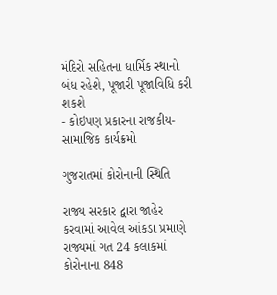મંદિરો સહિતના ધાર્મિક સ્થાનો બંધ રહેશે, પૂજારી પૂજાવિધિ કરી શકશે
- કોઇપણ પ્રકારના રાજકીય-સામાજિક કાર્યક્રમો

ગુજરાતમાં કોરોનાની સ્થિતિ

રાજ્ય સરકાર દ્વારા જાહેર કરવામાં આવેલ આંકડા પ્રમાણે રાજ્યમાં ગત 24 કલાકમાં કોરોનાના 848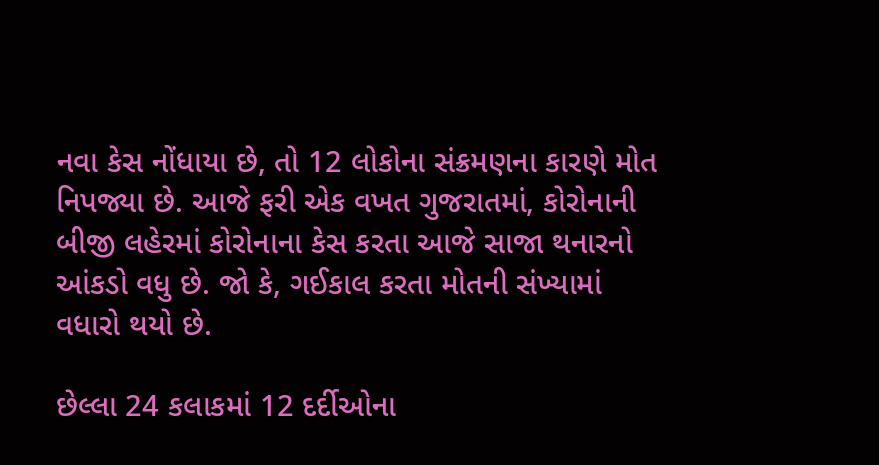નવા કેસ નોંધાયા છે, તો 12 લોકોના સંક્રમણના કારણે મોત નિપજ્યા છે. આજે ફરી એક વખત ગુજરાતમાં, કોરોનાની બીજી લહેરમાં કોરોનાના કેસ કરતા આજે સાજા થનારનો આંકડો વધુ છે. જો કે, ગઈકાલ કરતા મોતની સંખ્યામાં વધારો થયો છે.

છેલ્લા 24 કલાકમાં 12 દર્દીઓના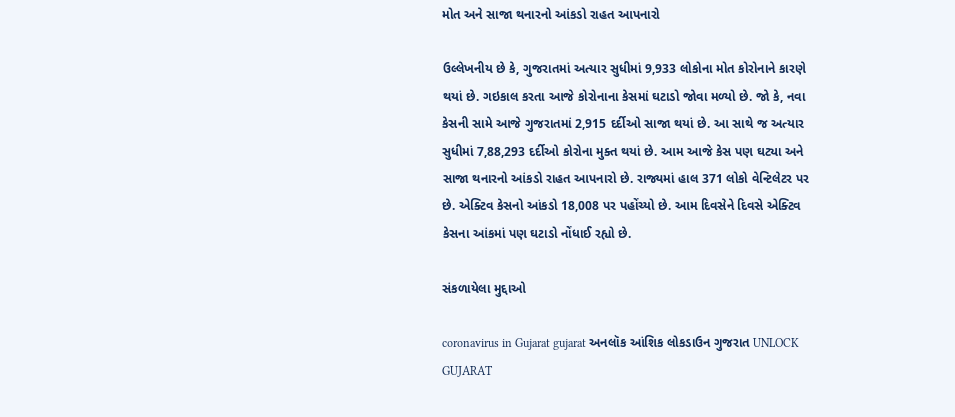મોત અને સાજા થનારનો આંકડો રાહત આપનારો

ઉલ્લેખનીય છે કે, ગુજરાતમાં અત્યાર સુધીમાં 9,933 લોકોના મોત કોરોનાને કારણે થયાં છે. ગઇકાલ કરતા આજે કોરોનાના કેસમાં ઘટાડો જોવા મળ્યો છે. જો કે, નવા કેસની સામે આજે ગુજરાતમાં 2,915 દર્દીઓ સાજા થયાં છે. આ સાથે જ અત્યાર સુધીમાં 7,88,293 દર્દીઓ કોરોના મુક્ત થયાં છે. આમ આજે કેસ પણ ઘટ્યા અને સાજા થનારનો આંકડો રાહત આપનારો છે. રાજ્યમાં હાલ 371 લોકો વેન્ટિલેટર પર છે. એક્ટિવ કેસનો આંકડો 18,008 પર પહોંચ્યો છે. આમ દિવસેને દિવસે એક્ટિવ કેસના આંકમાં પણ ઘટાડો નોંધાઈ રહ્યો છે.

સંકળાયેલા મુદ્દાઓ

coronavirus in Gujarat gujarat અનલૉક આંશિક લોકડાઉન ગુજરાત UNLOCK GUJARAT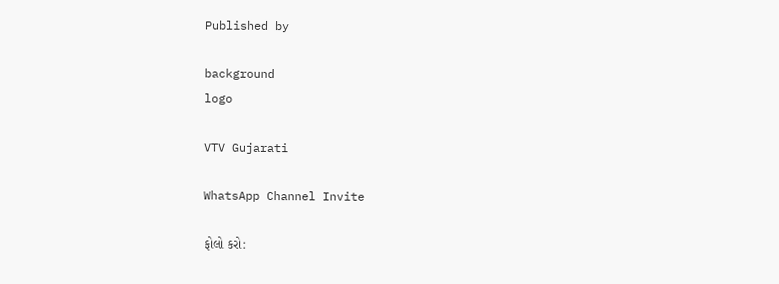Published by

background
logo

VTV Gujarati

WhatsApp Channel Invite

ફોલો કરો: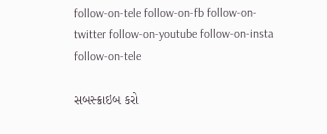follow-on-tele follow-on-fb follow-on-twitter follow-on-youtube follow-on-insta follow-on-tele

સબસ્ક્રાઇબ કરો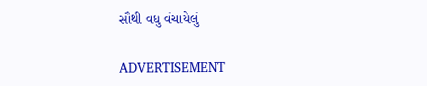સૌથી વધુ વંચાયેલું

ADVERTISEMENT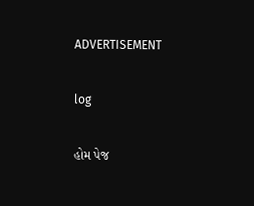ADVERTISEMENT

log

હોમ પેજ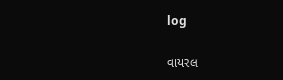log

વાયરલ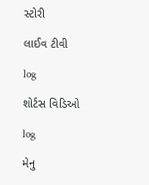સ્ટોરી

લાઈવ ટીવી

log

શોર્ટસ વિડિઓ

log

મેનુ